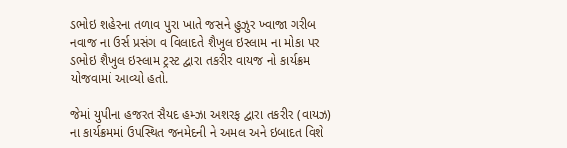ડભોઇ શહેરના તળાવ પુરા ખાતે જસને હુઝુર ખ્વાજા ગરીબ નવાજ ના ઉર્સ પ્રસંગ વ વિલાદતે શૈખુલ ઇસ્લામ ના મોકા પર ડભોઇ શૈખુલ ઇસ્લામ ટ્રસ્ટ દ્વારા તકરીર વાયજ નો કાર્યક્રમ યોજવામાં આવ્યો હતો.

જેમાં યુપીના હજરત સૈયદ હમ્ઝા અશરફ દ્વારા તકરીર (વાયઝ) ના કાર્યક્રમમાં ઉપસ્થિત જનમેદની ને અમલ અને ઇબાદત વિશે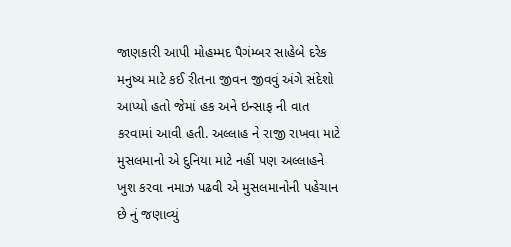જાણકારી આપી મોહમ્મદ પૈગંમ્બર સાહેબે દરેક મનુષ્ય માટે કઈ રીતના જીવન જીવવું અંગે સંદેશો આપ્યો હતો જેમાં હક અને ઇન્સાફ ની વાત કરવામાં આવી હતી. અલ્લાહ ને રાજી રાખવા માટે મુસલમાનો એ દુનિયા માટે નહીં પણ અલ્લાહને ખુશ કરવા નમાઝ પઢવી એ મુસલમાનોની પહેચાન છે નું જણાવ્યું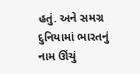હતું. અને સમગ્ર દુનિયામાં ભારતનું નામ ઊંચું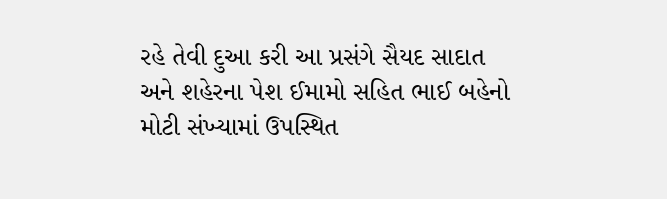રહે તેવી દુઆ કરી આ પ્રસંગે સૈયદ સાદાત અને શહેરના પેશ ઈમામો સહિત ભાઈ બહેનો મોટી સંખ્યામાં ઉપસ્થિત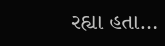રહ્યા હતા…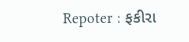Repoter : ફકીરા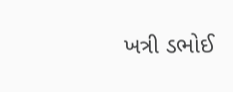ખત્રી ડભોઈ